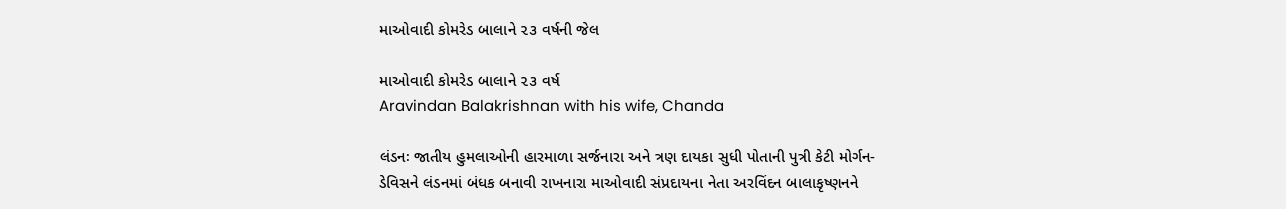માઓવાદી કોમરેડ બાલાને ૨૩ વર્ષની જેલ

માઓવાદી કોમરેડ બાલાને ૨૩ વર્ષ
Aravindan Balakrishnan with his wife, Chanda

લંડનઃ જાતીય હુમલાઓની હારમાળા સર્જનારા અને ત્રણ દાયકા સુધી પોતાની પુત્રી કેટી મોર્ગન-ડેવિસને લંડનમાં બંધક બનાવી રાખનારા માઓવાદી સંપ્રદાયના નેતા અરવિંદન બાલાકૃષ્ણનને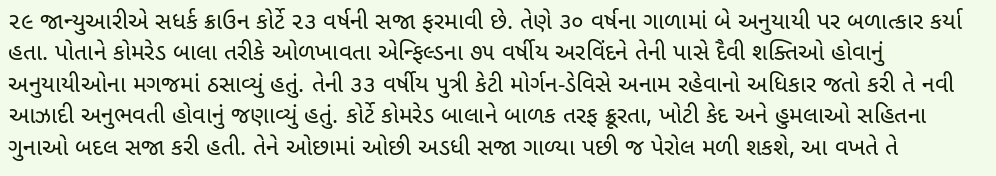૨૯ જાન્યુઆરીએ સધર્ક ક્રાઉન કોર્ટે ૨૩ વર્ષની સજા ફરમાવી છે. તેણે ૩૦ વર્ષના ગાળામાં બે અનુયાયી પર બળાત્કાર કર્યા હતા. પોતાને કોમરેડ બાલા તરીકે ઓળખાવતા એન્ફિલ્ડના ૭૫ વર્ષીય અરવિંદને તેની પાસે દૈવી શક્તિઓ હોવાનું અનુયાયીઓના મગજમાં ઠસાવ્યું હતું. તેની ૩૩ વર્ષીય પુત્રી કેટી મોર્ગન-ડેવિસે અનામ રહેવાનો અધિકાર જતો કરી તે નવી આઝાદી અનુભવતી હોવાનું જણાવ્યું હતું. કોર્ટે કોમરેડ બાલાને બાળક તરફ ક્રૂરતા, ખોટી કેદ અને હુમલાઓ સહિતના ગુનાઓ બદલ સજા કરી હતી. તેને ઓછામાં ઓછી અડધી સજા ગાળ્યા પછી જ પેરોલ મળી શકશે, આ વખતે તે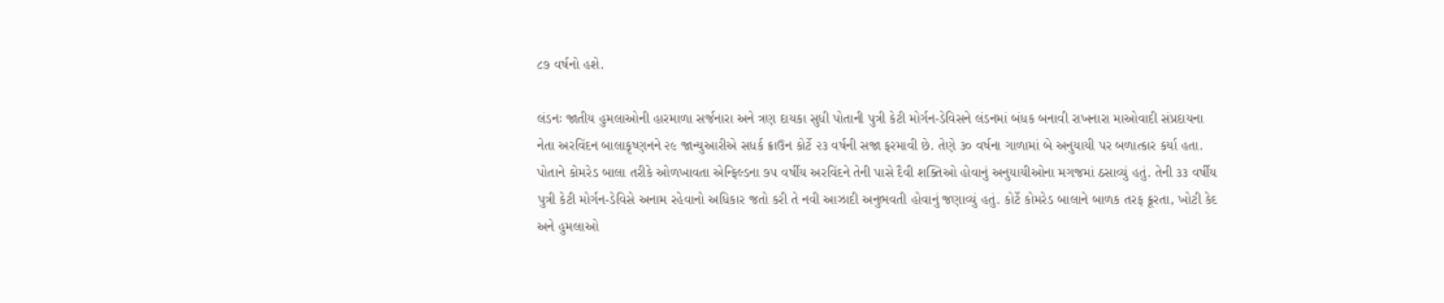૮૭ વર્ષનો હશે.

લંડનઃ જાતીય હુમલાઓની હારમાળા સર્જનારા અને ત્રણ દાયકા સુધી પોતાની પુત્રી કેટી મોર્ગન-ડેવિસને લંડનમાં બંધક બનાવી રાખનારા માઓવાદી સંપ્રદાયના નેતા અરવિંદન બાલાકૃષ્ણનને ૨૯ જાન્યુઆરીએ સધર્ક ક્રાઉન કોર્ટે ૨૩ વર્ષની સજા ફરમાવી છે. તેણે ૩૦ વર્ષના ગાળામાં બે અનુયાયી પર બળાત્કાર કર્યા હતા. પોતાને કોમરેડ બાલા તરીકે ઓળખાવતા એન્ફિલ્ડના ૭૫ વર્ષીય અરવિંદને તેની પાસે દૈવી શક્તિઓ હોવાનું અનુયાયીઓના મગજમાં ઠસાવ્યું હતું. તેની ૩૩ વર્ષીય પુત્રી કેટી મોર્ગન-ડેવિસે અનામ રહેવાનો અધિકાર જતો કરી તે નવી આઝાદી અનુભવતી હોવાનું જણાવ્યું હતું. કોર્ટે કોમરેડ બાલાને બાળક તરફ ક્રૂરતા, ખોટી કેદ અને હુમલાઓ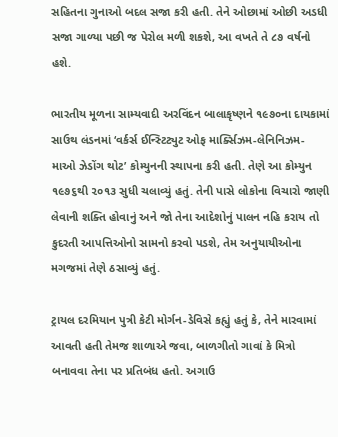સહિતના ગુનાઓ બદલ સજા કરી હતી. તેને ઓછામાં ઓછી અડધી સજા ગાળ્યા પછી જ પેરોલ મળી શકશે, આ વખતે તે ૮૭ વર્ષનો હશે.

ભારતીય મૂળના સામ્યવાદી અરવિંદન બાલાકૃષ્ણને ૧૯૭૦ના દાયકામાં સાઉથ લંડનમાં ‘વર્કર્સ ઈન્સ્ટિટ્યુટ ઓફ માર્ક્સિઝમ-લેનિનિઝમ- માઓ ઝેડોંગ થોટ’ કોમ્યુનની સ્થાપના કરી હતી. તેણે આ કોમ્યુન ૧૯૭૬થી ૨૦૧૩ સુધી ચલાવ્યું હતું. તેની પાસે લોકોના વિચારો જાણી લેવાની શક્તિ હોવાનું અને જો તેના આદેશોનું પાલન નહિ કરાય તો કુદરતી આપત્તિઓનો સામનો કરવો પડશે, તેમ અનુયાયીઓના મગજમાં તેણે ઠસાવ્યું હતું.

ટ્રાયલ દરમિયાન પુત્રી કેટી મોર્ગન-ડેવિસે કહ્યું હતું કે, તેને મારવામાં આવતી હતી તેમજ શાળાએ જવા, બાળગીતો ગાવાં કે મિત્રો બનાવવા તેના પર પ્રતિબંધ હતો. અગાઉ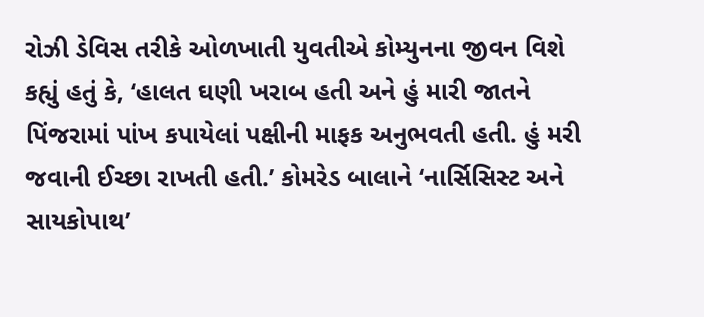રોઝી ડેવિસ તરીકે ઓળખાતી યુવતીએ કોમ્યુનના જીવન વિશે કહ્યું હતું કે, ‘હાલત ઘણી ખરાબ હતી અને હું મારી જાતને પિંજરામાં પાંખ કપાયેલાં પક્ષીની માફક અનુભવતી હતી. હું મરી જવાની ઈચ્છા રાખતી હતી.’ કોમરેડ બાલાને ‘નાર્સિસિસ્ટ અને સાયકોપાથ’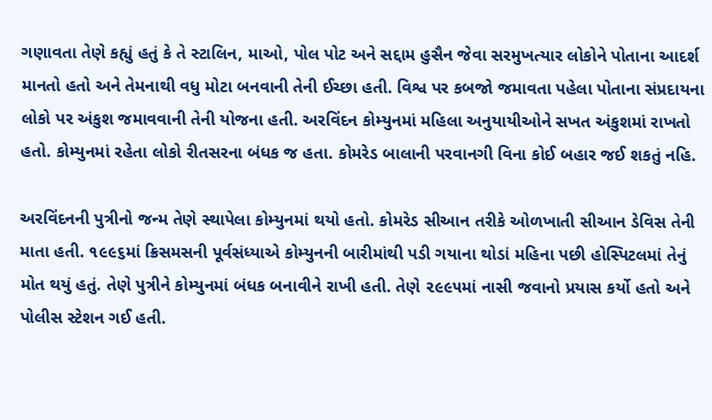ગણાવતા તેણે કહ્યું હતું કે તે સ્ટાલિન, માઓ, પોલ પોટ અને સદ્દામ હુસૈન જેવા સરમુખત્યાર લોકોને પોતાના આદર્શ માનતો હતો અને તેમનાથી વધુ મોટા બનવાની તેની ઈચ્છા હતી. વિશ્વ પર કબજો જમાવતા પહેલા પોતાના સંપ્રદાયના લોકો પર અંકુશ જમાવવાની તેની યોજના હતી. અરવિંદન કોમ્યુનમાં મહિલા અનુયાયીઓને સખત અંકુશમાં રાખતો હતો. કોમ્યુનમાં રહેતા લોકો રીતસરના બંધક જ હતા. કોમરેડ બાલાની પરવાનગી વિના કોઈ બહાર જઈ શકતું નહિ.

અરવિંદનની પુત્રીનો જન્મ તેણે સ્થાપેલા કોમ્યુનમાં થયો હતો. કોમરેડ સીઆન તરીકે ઓળખાતી સીઆન ડેવિસ તેની માતા હતી. ૧૯૯૬માં ક્રિસમસની પૂર્વસંધ્યાએ કોમ્યુનની બારીમાંથી પડી ગયાના થોડાં મહિના પછી હોસ્પિટલમાં તેનું મોત થયું હતું. તેણે પુત્રીને કોમ્યુનમાં બંધક બનાવીને રાખી હતી. તેણે ૨૯૯૫માં નાસી જવાનો પ્રયાસ કર્યો હતો અને પોલીસ સ્ટેશન ગઈ હતી.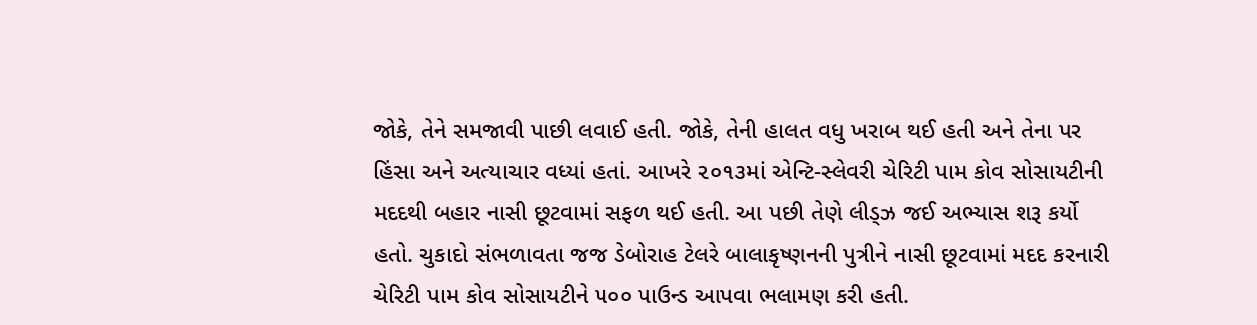જોકે, તેને સમજાવી પાછી લવાઈ હતી. જોકે, તેની હાલત વધુ ખરાબ થઈ હતી અને તેના પર હિંસા અને અત્યાચાર વધ્યાં હતાં. આખરે ૨૦૧૩માં એન્ટિ-સ્લેવરી ચેરિટી પામ કોવ સોસાયટીની મદદથી બહાર નાસી છૂટવામાં સફળ થઈ હતી. આ પછી તેણે લીડ્ઝ જઈ અભ્યાસ શરૂ કર્યો હતો. ચુકાદો સંભળાવતા જજ ડેબોરાહ ટેલરે બાલાકૃષ્ણનની પુત્રીને નાસી છૂટવામાં મદદ કરનારી ચેરિટી પામ કોવ સોસાયટીને ૫૦૦ પાઉન્ડ આપવા ભલામણ કરી હતી.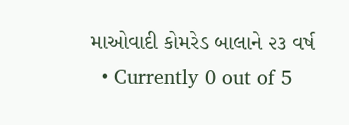માઓવાદી કોમરેડ બાલાને ૨૩ વર્ષ
  • Currently 0 out of 5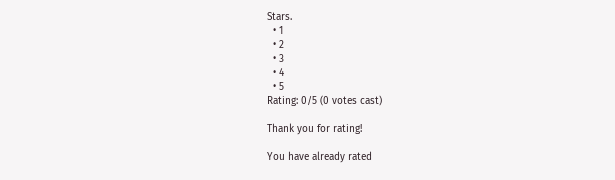Stars.
  • 1
  • 2
  • 3
  • 4
  • 5
Rating: 0/5 (0 votes cast)

Thank you for rating!

You have already rated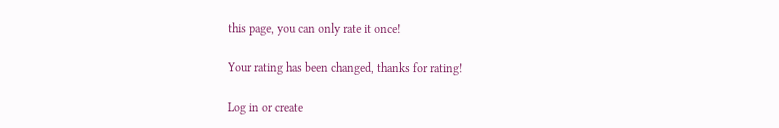this page, you can only rate it once!

Your rating has been changed, thanks for rating!

Log in or create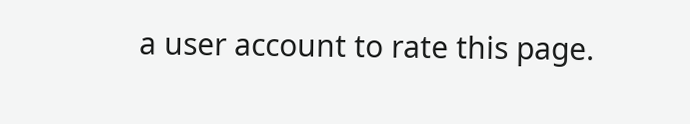a user account to rate this page.